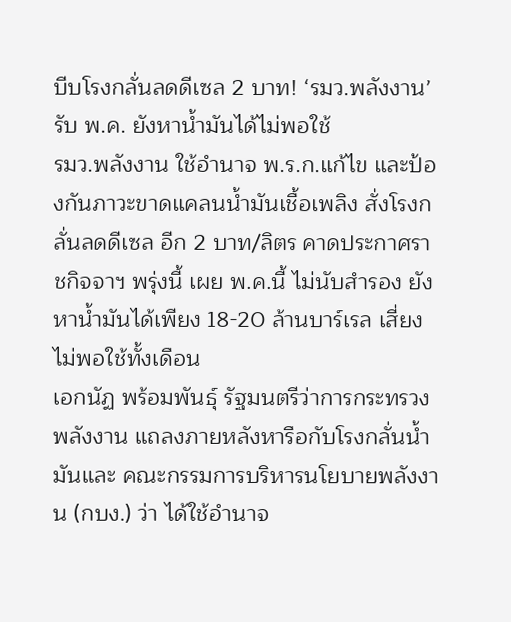บีบโรงกลั่นลดดีเซล 2 บาท! ‘รมว.พลังงาน’ รับ พ.ค. ยังหาน้ำมันได้ไม่พอใช้
รมว.พลังงาน ใช้อำนาจ พ.ร.ก.แก้ไข และป้องกันภาวะขาดแคลนน้ำมันเชื้อเพลิง สั่งโรงกลั่นลดดีเซล อีก 2 บาท/ลิตร คาดประกาศราชกิจจาฯ พรุ่งนี้ เผย พ.ค.นี้ ไม่นับสำรอง ยังหาน้ำมันได้เพียง 18-20 ล้านบาร์เรล เสี่ยงไม่พอใช้ทั้งเดือน
เอกนัฏ พร้อมพันธุ์ รัฐมนตรีว่าการกระทรวงพลังงาน แถลงภายหลังหารือกับโรงกลั่นน้ำมันและ คณะกรรมการบริหารนโยบายพลังงาน (กบง.) ว่า ได้ใช้อำนาจ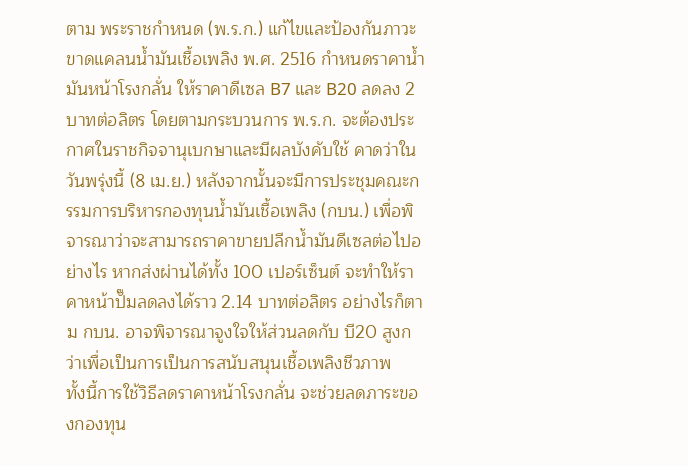ตาม พระราชกำหนด (พ.ร.ก.) แก้ไขและป้องกันภาวะขาดแคลนน้ำมันเชื้อเพลิง พ.ศ. 2516 กำหนดราคาน้ำมันหน้าโรงกลั่น ให้ราคาดีเซล B7 และ B20 ลดลง 2 บาทต่อลิตร โดยตามกระบวนการ พ.ร.ก. จะต้องประกาศในราชกิจจานุเบกษาและมีผลบังคับใช้ คาดว่าในวันพรุ่งนี้ (8 เม.ย.) หลังจากนั้นจะมีการประชุมคณะกรรมการบริหารกองทุนน้ำมันเชื้อเพลิง (กบน.) เพื่อพิจารณาว่าจะสามารถราคาขายปลีกน้ำมันดีเซลต่อไปอย่างไร หากส่งผ่านได้ทั้ง 100 เปอร์เซ็นต์ จะทำให้ราคาหน้าปั๊มลดลงได้ราว 2.14 บาทต่อลิตร อย่างไรก็ตาม กบน. อาจพิจารณาจูงใจให้ส่วนลดกับ บี20 สูงกว่าเพื่อเป็นการเป็นการสนับสนุนเชื้อเพลิงชีวภาพ
ทั้งนี้การใช้วิธีลดราคาหน้าโรงกลั่น จะช่วยลดภาระของกองทุน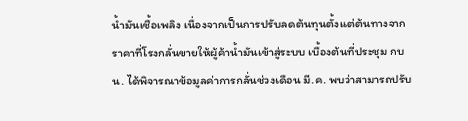น้ำมันเชื้อเพลิง เนื่องจากเป็นการปรับลดต้นทุนตั้งแต่ต้นทางจากราคาที่โรงกลั่นขายให้ผู้ค้าน้ำมันเข้าสู่ระบบ เบื้องต้นที่ประชุม กบน. ได้พิจารณาข้อมูลค่าการกลั่นช่วงเดือน มี.ค. พบว่าสามารถปรับ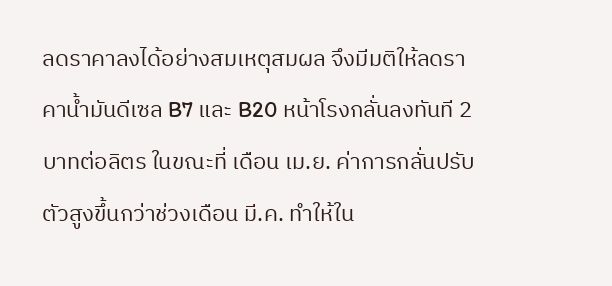ลดราคาลงได้อย่างสมเหตุสมผล จึงมีมติให้ลดราคาน้ำมันดีเซล B7 และ B20 หน้าโรงกลั่นลงทันที 2 บาทต่อลิตร ในขณะที่ เดือน เม.ย. ค่าการกลั่นปรับตัวสูงขึ้นกว่าช่วงเดือน มี.ค. ทำให้ใน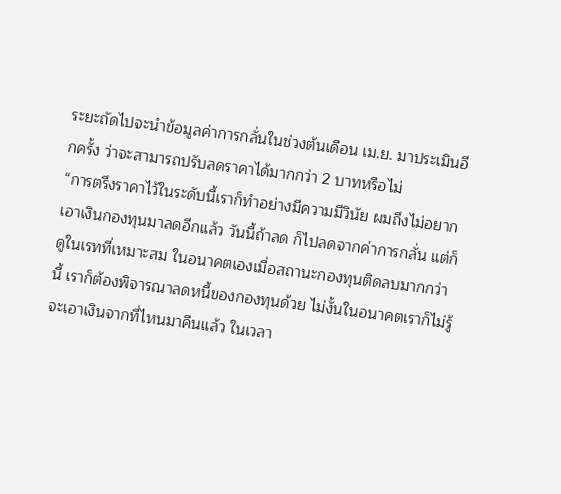ระยะถัดไปจะนำข้อมูลค่าการกลั่นในช่วงต้นเดือน เม.ย. มาประเมินอีกครั้ง ว่าจะสามารถปรับลดราคาได้มากกว่า 2 บาทหรือไม่
“การตรึงราคาไว้ในระดับนี้เราก็ทําอย่างมีความมีวินัย ผมถึงไม่อยากเอาเงินกองทุนมาลดอีกแล้ว วันนี้ถ้าลด ก็ไปลดจากค่าการกลั่น แต่ก็ดูในเรทที่เหมาะสม ในอนาคตเองเมื่อสถานะกองทุนติดลบมากกว่านี้ เราก็ต้องพิจารณาลดหนี้ของกองทุนด้วย ไม่งั้นในอนาคตเราก็ไม่รู้จะเอาเงินจากที่ไหนมาคืนแล้ว ในเวลา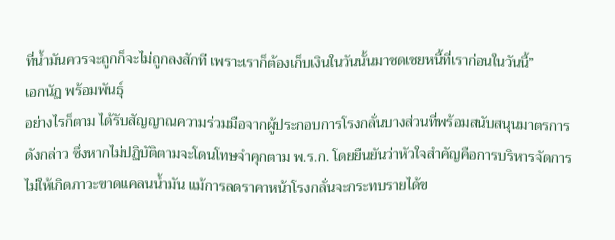ที่น้ำมันควรจะถูกก็จะไม่ถูกลงสักที เพราะเราก็ต้องเก็บเงินในวันนั้นมาชดเชยหนี้ที่เราก่อนในวันนี้”
เอกนัฏ พร้อมพันธุ์
อย่างไรก็ตาม ได้รับสัญญาณความร่วมมือจากผู้ประกอบการโรงกลั่นบางส่วนที่พร้อมสนับสนุนมาตรการดังกล่าว ซึ่งหากไม่ปฏิบัติตามจะโดนโทษจำคุกตาม พ.ร.ก. โดยยืนยันว่าหัวใจสำคัญคือการบริหารจัดการไม่ให้เกิดภาวะขาดแคลนน้ำมัน แม้การลดราคาหน้าโรงกลั่นจะกระทบรายได้ข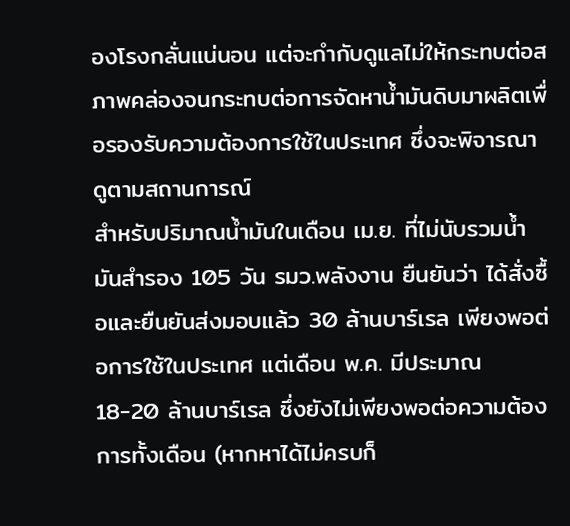องโรงกลั่นแน่นอน แต่จะกำกับดูแลไม่ให้กระทบต่อสภาพคล่องจนกระทบต่อการจัดหาน้ำมันดิบมาผลิตเพื่อรองรับความต้องการใช้ในประเทศ ซึ่งจะพิจารณาดูตามสถานการณ์
สําหรับปริมาณน้ำมันในเดือน เม.ย. ที่ไม่นับรวมน้ำมันสำรอง 105 วัน รมว.พลังงาน ยืนยันว่า ได้สั่งซื้อและยืนยันส่งมอบแล้ว 30 ล้านบาร์เรล เพียงพอต่อการใช้ในประเทศ แต่เดือน พ.ค. มีประมาณ 18-20 ล้านบาร์เรล ซึ่งยังไม่เพียงพอต่อความต้องการทั้งเดือน (หากหาได้ไม่ครบก็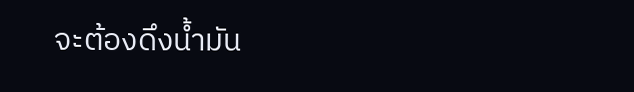จะต้องดึงน้ำมัน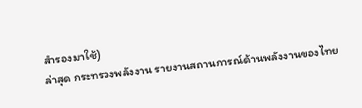สำรองมาใช้)
ล่าสุด กระทรวงพลังงาน รายงานสถานการณ์ด้านพลังงานของไทย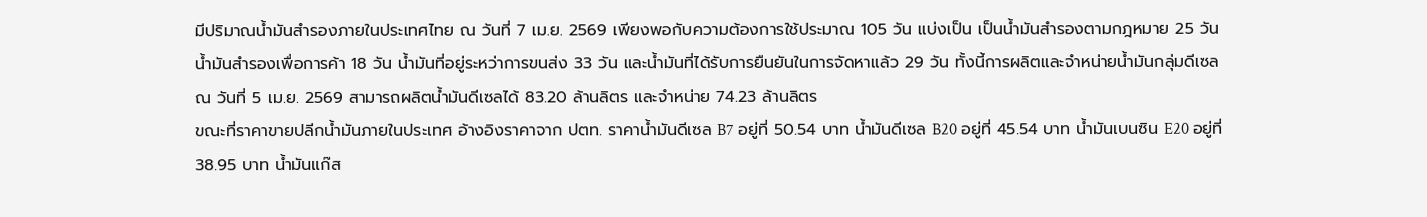มีปริมาณน้ำมันสำรองภายในประเทศไทย ณ วันที่ 7 เม.ย. 2569 เพียงพอกับความต้องการใช้ประมาณ 105 วัน แบ่งเป็น เป็นน้ำมันสำรองตามกฎหมาย 25 วัน น้ำมันสำรองเพื่อการค้า 18 วัน น้ำมันที่อยู่ระหว่าการขนส่ง 33 วัน และน้ำมันที่ได้รับการยืนยันในการจัดหาแล้ว 29 วัน ทั้งนี้การผลิตและจำหน่ายน้ำมันกลุ่มดีเซล ณ วันที่ 5 เม.ย. 2569 สามารถผลิตน้ำมันดีเซลได้ 83.20 ล้านลิตร และจำหน่าย 74.23 ล้านลิตร
ขณะที่ราคาขายปลีกน้ำมันภายในประเทศ อ้างอิงราคาจาก ปตท. ราคาน้ำมันดีเซล B7 อยู่ที่ 50.54 บาท น้ำมันดีเซล B20 อยู่ที่ 45.54 บาท น้ำมันเบนซิน E20 อยู่ที่ 38.95 บาท น้ำมันแก๊ส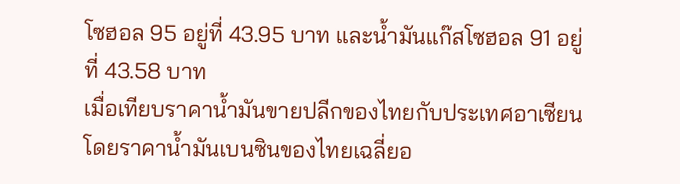โซฮอล 95 อยู่ที่ 43.95 บาท และน้ำมันแก๊สโซฮอล 91 อยู่ที่ 43.58 บาท
เมื่อเทียบราคาน้ำมันขายปลีกของไทยกับประเทศอาเซียน โดยราคาน้ำมันเบนซินของไทยเฉลี่ยอ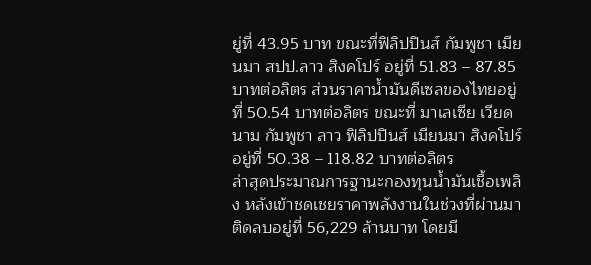ยู่ที่ 43.95 บาท ขณะที่ฟิลิปปินส์ กัมพูชา เมียนมา สปป.ลาว สิงคโปร์ อยู่ที่ 51.83 – 87.85 บาทต่อลิตร ส่วนราคาน้ำมันดีเซลของไทยอยู่ที่ 50.54 บาทต่อลิตร ขณะที่ มาเลเซีย เวียดนาม กัมพูชา ลาว ฟิลิปปินส์ เมียนมา สิงคโปร์ อยู่ที่ 50.38 – 118.82 บาทต่อลิตร
ล่าสุดประมาณการฐานะกองทุนน้ำมันเชื้อเพลิง หลังเข้าชดเชยราคาพลังงานในช่วงที่ผ่านมา ติดลบอยู่ที่ 56,229 ล้านบาท โดยมี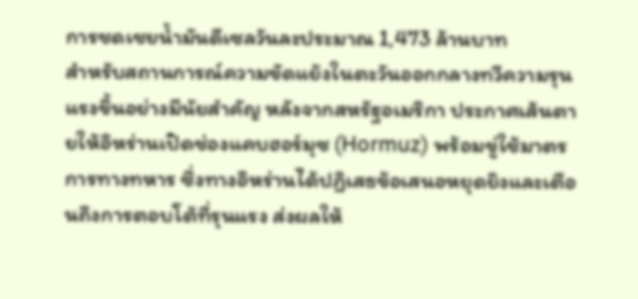การชดเชยน้ำมันดีเซลวันละประมาณ 1,473 ล้านบาท
สำหรับสถานการณ์ความขัดแย้งในตะวันออกกลางทวีความรุนแรงขึ้นอย่างมีนัยสำคัญ หลังจากสหรัฐอเมริกา ประกาศเส้นตายให้อิหร่านเปิดช่องแคบฮอร์มุซ (Hormuz) พร้อมขู่ใช้มาตรการทางทหาร ซึ่งทางอิหร่านได้ปฏิเสธข้อเสนอหยุดยิงและเตือนถึงการตอบโต้ที่รุนแรง ส่งผลให้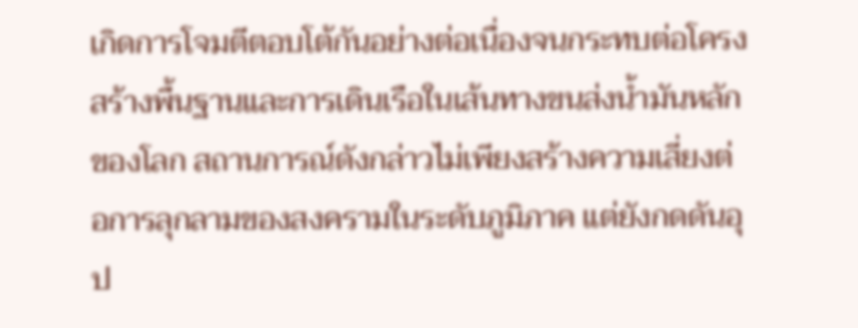เกิดการโจมตีตอบโต้กันอย่างต่อเนื่องจนกระทบต่อโครงสร้างพื้นฐานและการเดินเรือในเส้นทางขนส่งน้ำมันหลักของโลก สถานการณ์ดังกล่าวไม่เพียงสร้างความเสี่ยงต่อการลุกลามของสงครามในระดับภูมิภาค แต่ยังกดดันอุป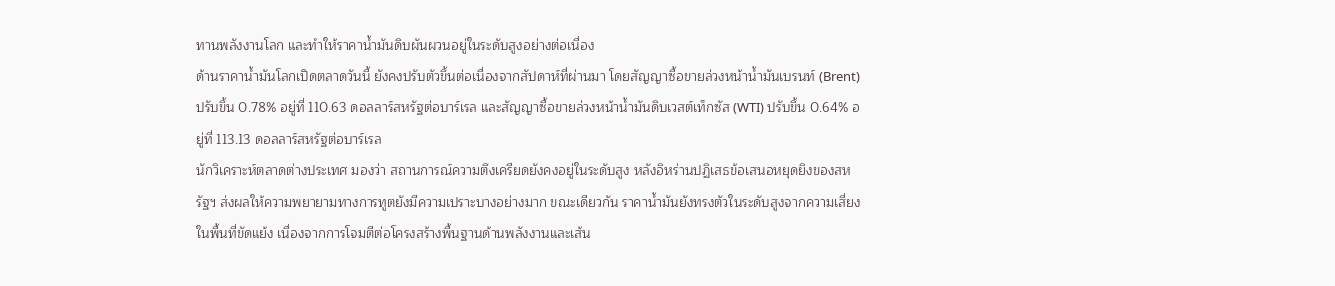ทานพลังงานโลก และทำให้ราคาน้ำมันดิบผันผวนอยู่ในระดับสูงอย่างต่อเนื่อง
ด้านราคาน้ำมันโลกเปิดตลาดวันนี้ ยังคงปรับตัวขึ้นต่อเนื่องจากสัปดาห์ที่ผ่านมา โดยสัญญาซื้อขายล่วงหน้าน้ำมันเบรนท์ (Brent) ปรับขึ้น 0.78% อยู่ที่ 110.63 ดอลลาร์สหรัฐต่อบาร์เรล และสัญญาซื้อขายล่วงหน้าน้ำมันดิบเวสต์เท็กซัส (WTI) ปรับขึ้น 0.64% อยู่ที่ 113.13 ดอลลาร์สหรัฐต่อบาร์เรล
นักวิเคราะห์ตลาดต่างประเทศ มองว่า สถานการณ์ความตึงเครียดยังคงอยู่ในระดับสูง หลังอิหร่านปฏิเสธข้อเสนอหยุดยิงของสหรัฐฯ ส่งผลให้ความพยายามทางการทูตยังมีความเปราะบางอย่างมาก ขณะเดียวกัน ราคาน้ำมันยังทรงตัวในระดับสูงจากความเสี่ยงในพื้นที่ขัดแย้ง เนื่องจากการโจมตีต่อโครงสร้างพื้นฐานด้านพลังงานและเส้น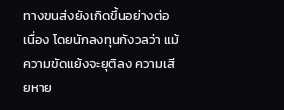ทางขนส่งยังเกิดขึ้นอย่างต่อเนื่อง โดยนักลงทุนกังวลว่า แม้ความขัดแย้งจะยุติลง ความเสียหาย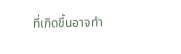ที่เกิดขึ้นอาจทำ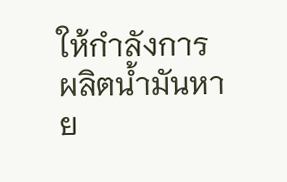ให้กำลังการผลิตน้ำมันหาย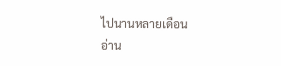ไปนานหลายเดือน
อ่าน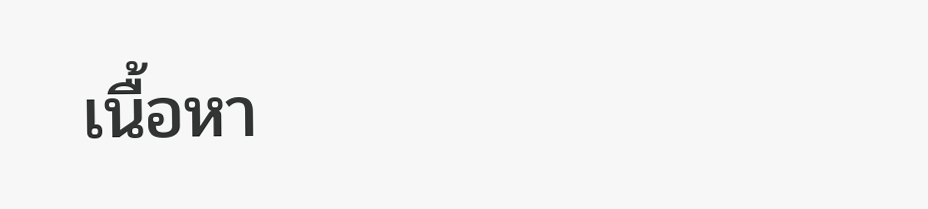เนื้อหา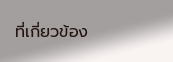ที่เกี่ยวข้อง